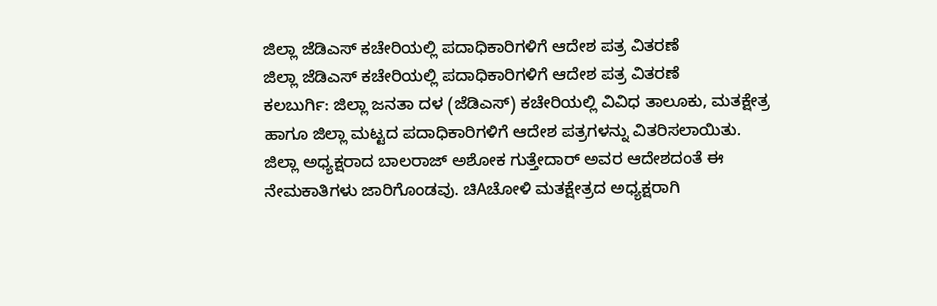ಜಿಲ್ಲಾ ಜೆಡಿಎಸ್ ಕಚೇರಿಯಲ್ಲಿ ಪದಾಧಿಕಾರಿಗಳಿಗೆ ಆದೇಶ ಪತ್ರ ವಿತರಣೆ
ಜಿಲ್ಲಾ ಜೆಡಿಎಸ್ ಕಚೇರಿಯಲ್ಲಿ ಪದಾಧಿಕಾರಿಗಳಿಗೆ ಆದೇಶ ಪತ್ರ ವಿತರಣೆ
ಕಲಬುರ್ಗಿ: ಜಿಲ್ಲಾ ಜನತಾ ದಳ (ಜೆಡಿಎಸ್) ಕಚೇರಿಯಲ್ಲಿ ವಿವಿಧ ತಾಲೂಕು, ಮತಕ್ಷೇತ್ರ ಹಾಗೂ ಜಿಲ್ಲಾ ಮಟ್ಟದ ಪದಾಧಿಕಾರಿಗಳಿಗೆ ಆದೇಶ ಪತ್ರಗಳನ್ನು ವಿತರಿಸಲಾಯಿತು. ಜಿಲ್ಲಾ ಅಧ್ಯಕ್ಷರಾದ ಬಾಲರಾಜ್ ಅಶೋಕ ಗುತ್ತೇದಾರ್ ಅವರ ಆದೇಶದಂತೆ ಈ ನೇಮಕಾತಿಗಳು ಜಾರಿಗೊಂಡವು. ಚಿAಚೋಳಿ ಮತಕ್ಷೇತ್ರದ ಅಧ್ಯಕ್ಷರಾಗಿ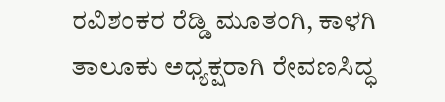ರವಿಶಂಕರ ರೆಡ್ಡಿ ಮೂತಂಗಿ, ಕಾಳಗಿ ತಾಲೂಕು ಅಧ್ಯಕ್ಷರಾಗಿ ರೇವಣಸಿದ್ಧ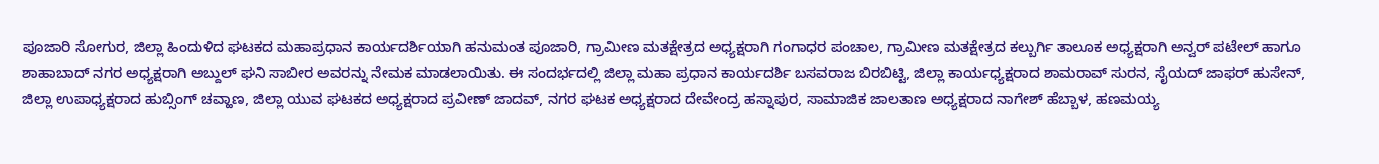ಪೂಜಾರಿ ಸೋಗುರ, ಜಿಲ್ಲಾ ಹಿಂದುಳಿದ ಘಟಕದ ಮಹಾಪ್ರಧಾನ ಕಾರ್ಯದರ್ಶಿಯಾಗಿ ಹನುಮಂತ ಪೂಜಾರಿ, ಗ್ರಾಮೀಣ ಮತಕ್ಷೇತ್ರದ ಅಧ್ಯಕ್ಷರಾಗಿ ಗಂಗಾಧರ ಪಂಚಾಲ, ಗ್ರಾಮೀಣ ಮತಕ್ಷೇತ್ರದ ಕಲ್ಬುರ್ಗಿ ತಾಲೂಕ ಅಧ್ಯಕ್ಷರಾಗಿ ಅನ್ವರ್ ಪಟೇಲ್ ಹಾಗೂ ಶಾಹಾಬಾದ್ ನಗರ ಅಧ್ಯಕ್ಷರಾಗಿ ಅಬ್ದುಲ್ ಘನಿ ಸಾಬೀರ ಅವರನ್ನು ನೇಮಕ ಮಾಡಲಾಯಿತು. ಈ ಸಂದರ್ಭದಲ್ಲಿ ಜಿಲ್ಲಾ ಮಹಾ ಪ್ರಧಾನ ಕಾರ್ಯದರ್ಶಿ ಬಸವರಾಜ ಬಿರಬಿಟ್ಟಿ, ಜಿಲ್ಲಾ ಕಾರ್ಯಧ್ಯಕ್ಷರಾದ ಶಾಮರಾವ್ ಸುರನ, ಸೈಯದ್ ಜಾಫರ್ ಹುಸೇನ್, ಜಿಲ್ಲಾ ಉಪಾಧ್ಯಕ್ಷರಾದ ಹುಬ್ಸಿಂಗ್ ಚವ್ಹಾಣ, ಜಿಲ್ಲಾ ಯುವ ಘಟಕದ ಅಧ್ಯಕ್ಷರಾದ ಪ್ರವೀಣ್ ಜಾದವ್, ನಗರ ಘಟಕ ಅಧ್ಯಕ್ಷರಾದ ದೇವೇಂದ್ರ ಹಸ್ನಾಪುರ, ಸಾಮಾಜಿಕ ಜಾಲತಾಣ ಅಧ್ಯಕ್ಷರಾದ ನಾಗೇಶ್ ಹೆಬ್ಬಾಳ, ಹಣಮಯ್ಯ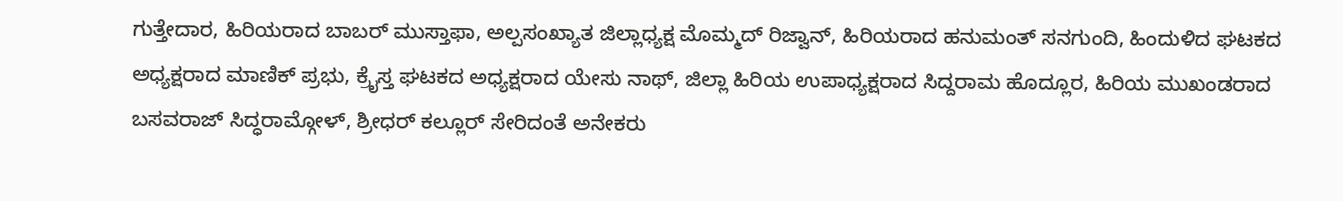ಗುತ್ತೇದಾರ, ಹಿರಿಯರಾದ ಬಾಬರ್ ಮುಸ್ತಾಫಾ, ಅಲ್ಪಸಂಖ್ಯಾತ ಜಿಲ್ಲಾಧ್ಯಕ್ಷ ಮೊಮ್ಮದ್ ರಿಜ್ವಾನ್, ಹಿರಿಯರಾದ ಹನುಮಂತ್ ಸನಗುಂದಿ, ಹಿಂದುಳಿದ ಘಟಕದ ಅಧ್ಯಕ್ಷರಾದ ಮಾಣಿಕ್ ಪ್ರಭು, ಕ್ರೈಸ್ತ ಘಟಕದ ಅಧ್ಯಕ್ಷರಾದ ಯೇಸು ನಾಥ್, ಜಿಲ್ಲಾ ಹಿರಿಯ ಉಪಾಧ್ಯಕ್ಷರಾದ ಸಿದ್ದರಾಮ ಹೊದ್ಲೂರ, ಹಿರಿಯ ಮುಖಂಡರಾದ ಬಸವರಾಜ್ ಸಿದ್ಧರಾಮ್ಗೋಳ್, ಶ್ರೀಧರ್ ಕಲ್ಲೂರ್ ಸೇರಿದಂತೆ ಅನೇಕರು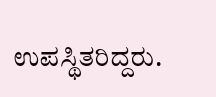ಉಪಸ್ಥಿತರಿದ್ದರು.